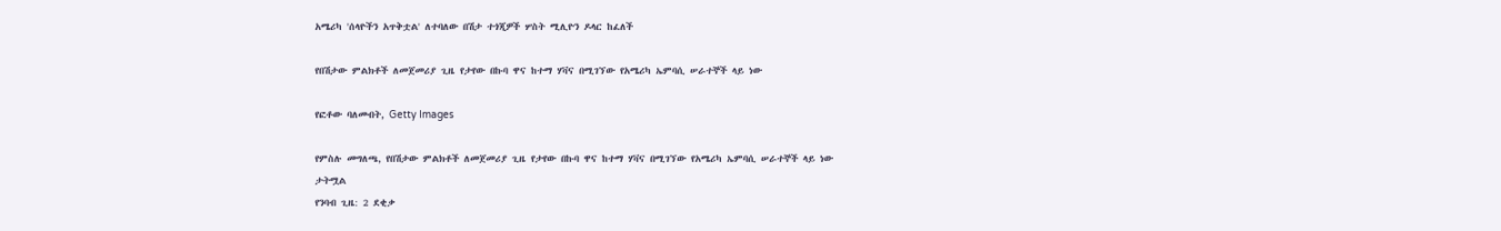አሜሪካ 'ሰላዮችን አጥቅቷል' ለተባለው በሽታ ተጎጂዎች ሦስት ሚሊዮን ዶላር ከፈለች

የበሽታው ምልክቶች ለመጀመሪያ ጊዜ የታየው በኩባ ዋና ከተማ ሃቫና በሚገኘው የአሜሪካ ኤምባሲ ሠራተኞች ላይ ነው

የፎቶው ባለመብት, Getty Images

የምስሉ መግለጫ, የበሽታው ምልክቶች ለመጀመሪያ ጊዜ የታየው በኩባ ዋና ከተማ ሃቫና በሚገኘው የአሜሪካ ኤምባሲ ሠራተኞች ላይ ነው
ታትሟል
የንባብ ጊዜ: 2 ደቂቃ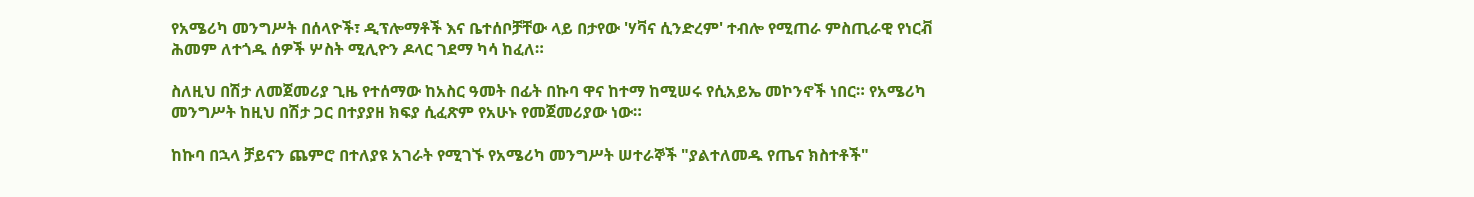የአሜሪካ መንግሥት በሰላዮች፣ ዲፕሎማቶች እና ቤተሰቦቻቸው ላይ በታየው 'ሃቫና ሲንድረም' ተብሎ የሚጠራ ምስጢራዊ የነርቭ ሕመም ለተጎዱ ሰዎች ሦስት ሚሊዮን ዶላር ገደማ ካሳ ከፈለ።

ስለዚህ በሽታ ለመጀመሪያ ጊዜ የተሰማው ከአስር ዓመት በፊት በኩባ ዋና ከተማ ከሚሠሩ የሲአይኤ መኮንኖች ነበር። የአሜሪካ መንግሥት ከዚህ በሽታ ጋር በተያያዘ ክፍያ ሲፈጽም የአሁኑ የመጀመሪያው ነው።

ከኩባ በኋላ ቻይናን ጨምሮ በተለያዩ አገራት የሚገኙ የአሜሪካ መንግሥት ሠተራኞች "ያልተለመዱ የጤና ክስተቶች"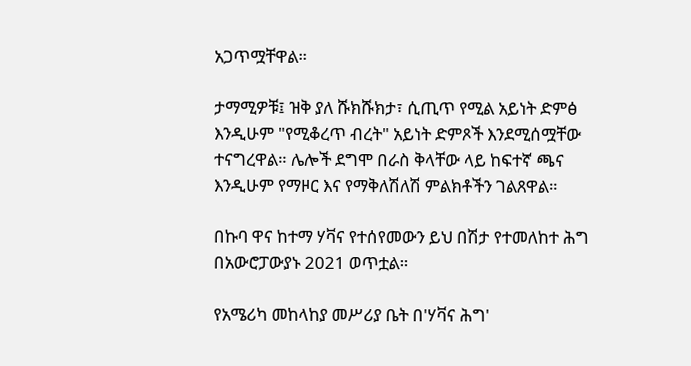አጋጥሟቸዋል።

ታማሚዎቹ፤ ዝቅ ያለ ሹክሹክታ፣ ሲጢጥ የሚል አይነት ድምፅ እንዲሁም "የሚቆረጥ ብረት" አይነት ድምጾች እንደሚሰሟቸው ተናግረዋል። ሌሎች ደግሞ በራስ ቅላቸው ላይ ከፍተኛ ጫና እንዲሁም የማዞር እና የማቅለሽለሽ ምልክቶችን ገልጸዋል።

በኩባ ዋና ከተማ ሃቫና የተሰየመውን ይህ በሽታ የተመለከተ ሕግ በአውሮፓውያኑ 2021 ወጥቷል።

የአሜሪካ መከላከያ መሥሪያ ቤት በ'ሃቫና ሕግ'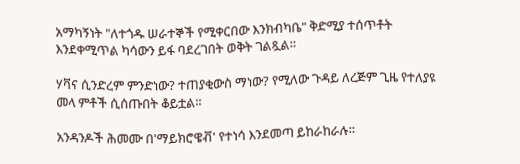አማካኝነት "ለተጎዱ ሠራተኞች የሚቀርበው እንክብካቤ" ቅድሚያ ተሰጥቶት እንደቀሚጥል ካሳውን ይፋ ባደረገበት ወቅት ገልጿል።

ሃቫና ሲንድረም ምንድነው? ተጠያቂውስ ማነው? የሚለው ጉዳይ ለረጅም ጊዜ የተለያዩ መላ ምቶች ሲሰጡበት ቆይቷል።

አንዳንዶች ሕመሙ በ'ማይክሮዌቭ' የተነሳ እንደመጣ ይከራከራሉ።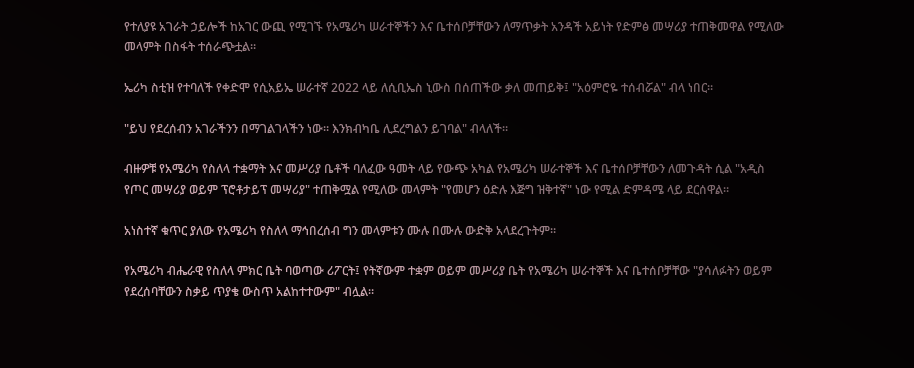የተለያዩ አገራት ኃይሎች ከአገር ውጪ የሚገኙ የአሜሪካ ሠራተኞችን እና ቤተሰቦቻቸውን ለማጥቃት አንዳች አይነት የድምፅ መሣሪያ ተጠቅመዋል የሚለው መላምት በስፋት ተሰራጭቷል።

ኤሪካ ስቲዝ የተባለች የቀድሞ የሲአይኤ ሠራተኛ 2022 ላይ ለሲቢኤስ ኒውስ በሰጠችው ቃለ መጠይቅ፤ "አዕምሮዬ ተሰብሯል" ብላ ነበር።

"ይህ የደረሰብን አገራችንን በማገልገላችን ነው። እንክብካቤ ሊደረግልን ይገባል" ብላለች።

ብዙዎቹ የአሜሪካ የስለላ ተቋማት እና መሥሪያ ቤቶች ባለፈው ዓመት ላይ የውጭ አካል የአሜሪካ ሠራተኞች እና ቤተሰቦቻቸውን ለመጉዳት ሲል "አዲስ የጦር መሣሪያ ወይም ፕሮቶታይፕ መሣሪያ" ተጠቅሟል የሚለው መላምት "የመሆን ዕድሉ እጅግ ዝቅተኛ" ነው የሚል ድምዳሜ ላይ ደርሰዋል።

አነስተኛ ቁጥር ያለው የአሜሪካ የስለላ ማኅበረሰብ ግን መላምቱን ሙሉ በሙሉ ውድቅ አላደረጉትም።

የአሜሪካ ብሔራዊ የስለላ ምክር ቤት ባወጣው ሪፖርት፤ የትኛውም ተቋም ወይም መሥሪያ ቤት የአሜሪካ ሠራተኞች እና ቤተሰቦቻቸው "ያሳለፉትን ወይም የደረሰባቸውን ስቃይ ጥያቄ ውስጥ አልከተተውም" ብሏል።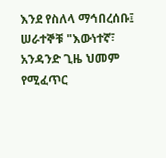እንደ የስለላ ማኅበረሰቡ፤ ሠራተኞቹ "እውነተኛ፣ አንዳንድ ጊዜ ህመም የሚፈጥር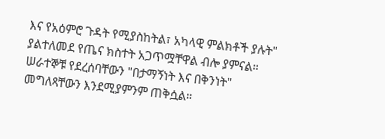እና የአዕምሮ ጉዳት የሚያስከትል፣ አካላዊ ምልክቶች ያሉት" ያልተለመደ የጤና ክስተት አጋጥሟቸዋል ብሎ ያምናል። ሠራተኞቹ የደረሰባቸውን "በታማኝነት እና በቅንነት" መግለጻቸውን እንደሚያምንም ጠቅሷል።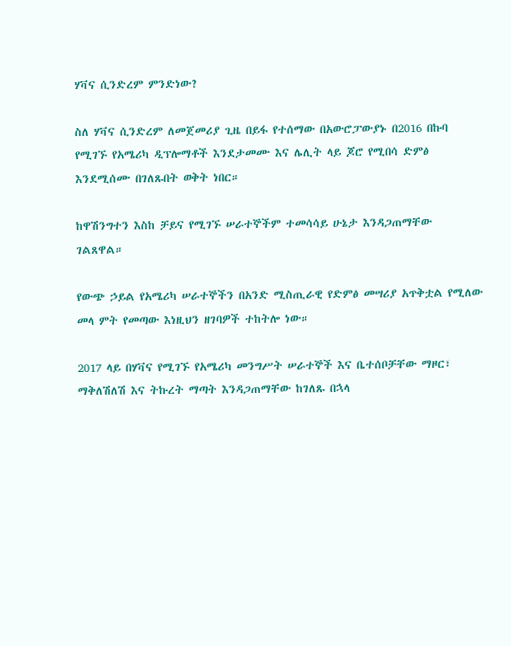ሃቫና ሲንድረም ምንድነው?

ስለ ሃቫና ሲንድረም ለመጀመሪያ ጊዜ በይፋ የተሰማው በአውሮፓውያኑ በ2016 በኩባ የሚገኙ የአሜሪካ ዲፕሎማቶች እንደታመሙ እና ሌሊት ላይ ጆሮ የሚበሳ ድምፅ እንደሚሰሙ በገለጹበት ወቅት ነበር።

ከዋሽንግተን እስከ ቻይና የሚገኙ ሠራተኞችም ተመሳሳይ ሁኔታ እንዳጋጠማቸው ገልጸዋል።

የውጭ ኃይል የአሜሪካ ሠራተኞችን በአንድ ሚስጢራዊ የድምፅ መሣሪያ አጥቅቷል የሚለው መላ ምት የመጣው እነዚህን ዘገባዎች ተከትሎ ነው።

2017 ላይ በሃቫና የሚገኙ የአሜሪካ መንግሥት ሠራተኞች እና ቤተሰቦቻቸው ማዞር፣ ማቅለሽለሽ እና ትኩረት ማጣት እንዳጋጠማቸው ከገለጹ በኋላ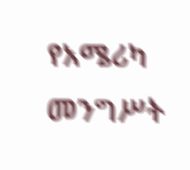የአሜሪካ መንግሥት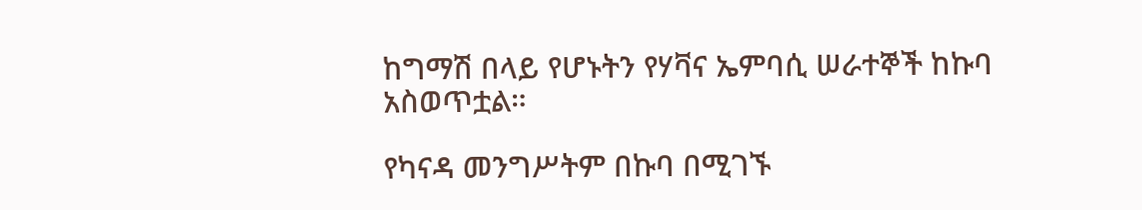ከግማሽ በላይ የሆኑትን የሃቫና ኤምባሲ ሠራተኞች ከኩባ አስወጥቷል።

የካናዳ መንግሥትም በኩባ በሚገኙ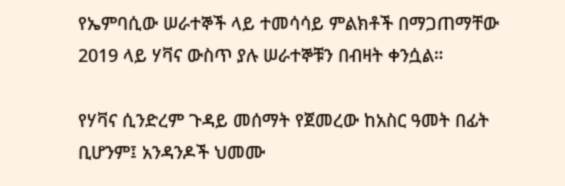የኤምባሲው ሠራተኞች ላይ ተመሳሳይ ምልክቶች በማጋጠማቸው 2019 ላይ ሃቫና ውስጥ ያሉ ሠራተኞቹን በብዛት ቀንሷል።

የሃቫና ሲንድረም ጉዳይ መሰማት የጀመረው ከአስር ዓመት በፊት ቢሆንም፤ አንዳንዶች ህመሙ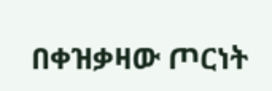በቀዝቃዛው ጦርነት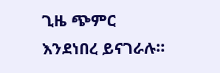ጊዜ ጭምር እንደነበረ ይናገራሉ።